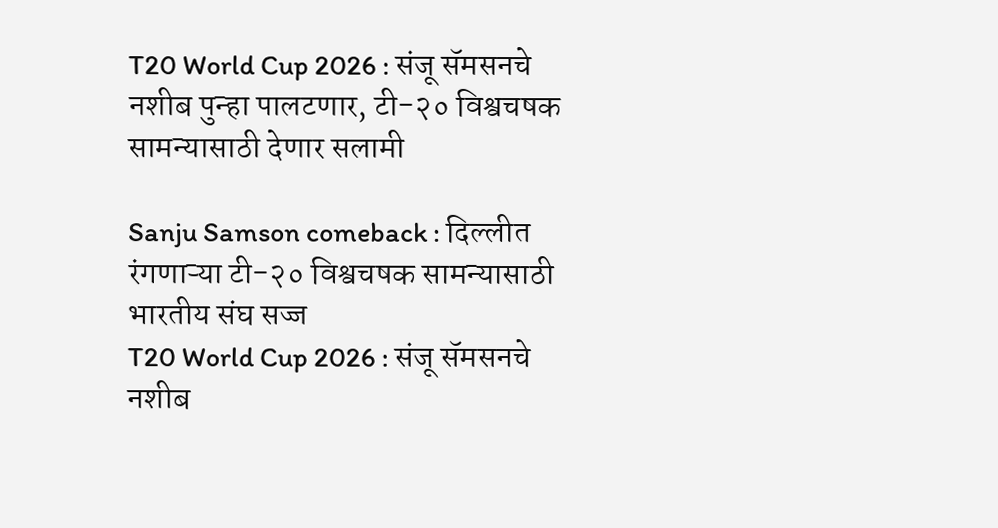T20 World Cup 2026 : संजू सॅमसनचे नशीब पुन्हा पालटणार, टी-२० विश्वचषक सामन्यासाठी देणार सलामी

Sanju Samson comeback : दिल्लीत रंगणाऱ्या टी-२० विश्वचषक सामन्यासाठी भारतीय संघ सज्ज
T20 World Cup 2026 : संजू सॅमसनचे नशीब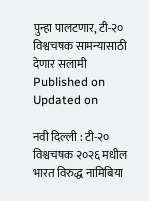पुन्हा पालटणार, टी-२० विश्वचषक सामन्यासाठी देणार सलामी
Published on
Updated on

नवी दिल्ली : टी-२० विश्वचषक २०२६ मधील भारत विरुद्ध नामिबिया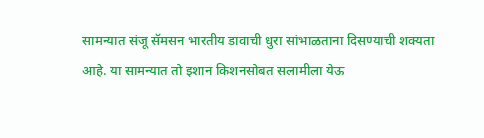सामन्यात संजू सॅमसन भारतीय डावाची धुरा सांभाळताना दिसण्याची शक्यता आहे. या सामन्यात तो इशान किशनसोबत सलामीला येऊ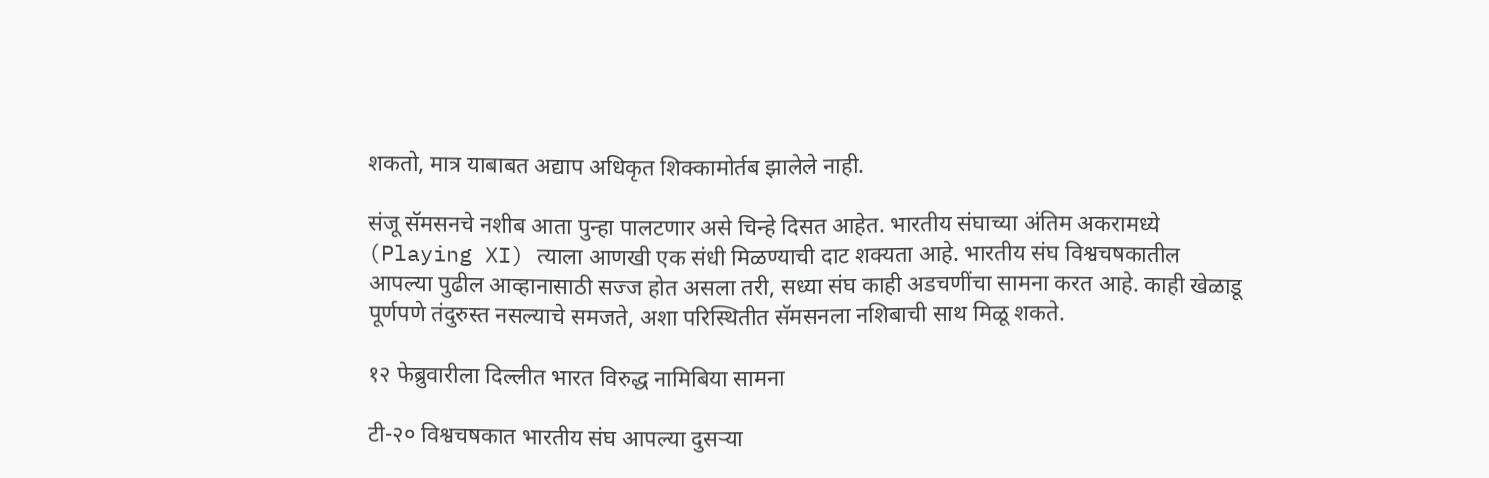शकतो, मात्र याबाबत अद्याप अधिकृत शिक्कामोर्तब झालेले नाही.

संजू सॅमसनचे नशीब आता पुन्हा पालटणार असे चिन्हे दिसत आहेत. भारतीय संघाच्या अंतिम अकरामध्ये (Playing XI) त्याला आणखी एक संधी मिळण्याची दाट शक्यता आहे. भारतीय संघ विश्वचषकातील आपल्या पुढील आव्हानासाठी सज्ज होत असला तरी, सध्या संघ काही अडचणींचा सामना करत आहे. काही खेळाडू पूर्णपणे तंदुरुस्त नसल्याचे समजते, अशा परिस्थितीत सॅमसनला नशिबाची साथ मिळू शकते.

१२ फेब्रुवारीला दिल्लीत भारत विरुद्ध नामिबिया सामना

टी-२० विश्वचषकात भारतीय संघ आपल्या दुसऱ्या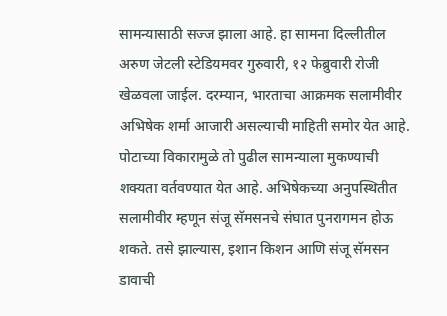सामन्यासाठी सज्ज झाला आहे. हा सामना दिल्लीतील अरुण जेटली स्टेडियमवर गुरुवारी, १२ फेब्रुवारी रोजी खेळवला जाईल. दरम्यान, भारताचा आक्रमक सलामीवीर अभिषेक शर्मा आजारी असल्याची माहिती समोर येत आहे. पोटाच्या विकारामुळे तो पुढील सामन्याला मुकण्याची शक्यता वर्तवण्यात येत आहे. अभिषेकच्या अनुपस्थितीत सलामीवीर म्हणून संजू सॅमसनचे संघात पुनरागमन होऊ शकते. तसे झाल्यास, इशान किशन आणि संजू सॅमसन डावाची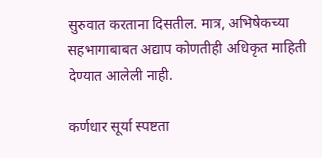सुरुवात करताना दिसतील. मात्र, अभिषेकच्या सहभागाबाबत अद्याप कोणतीही अधिकृत माहिती देण्यात आलेली नाही.

कर्णधार सूर्या स्पष्टता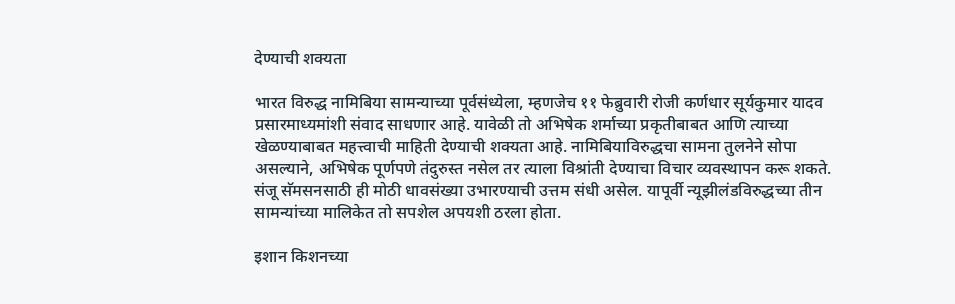देण्याची शक्यता

भारत विरुद्ध नामिबिया सामन्याच्या पूर्वसंध्येला, म्हणजेच ११ फेब्रुवारी रोजी कर्णधार सूर्यकुमार यादव प्रसारमाध्यमांशी संवाद साधणार आहे. यावेळी तो अभिषेक शर्माच्या प्रकृतीबाबत आणि त्याच्या खेळण्याबाबत महत्त्वाची माहिती देण्याची शक्यता आहे. नामिबियाविरुद्धचा सामना तुलनेने सोपा असल्याने, अभिषेक पूर्णपणे तंदुरुस्त नसेल तर त्याला विश्रांती देण्याचा विचार व्यवस्थापन करू शकते. संजू सॅमसनसाठी ही मोठी धावसंख्या उभारण्याची उत्तम संधी असेल. यापूर्वी न्यूझीलंडविरुद्धच्या तीन सामन्यांच्या मालिकेत तो सपशेल अपयशी ठरला होता.

इशान किशनच्या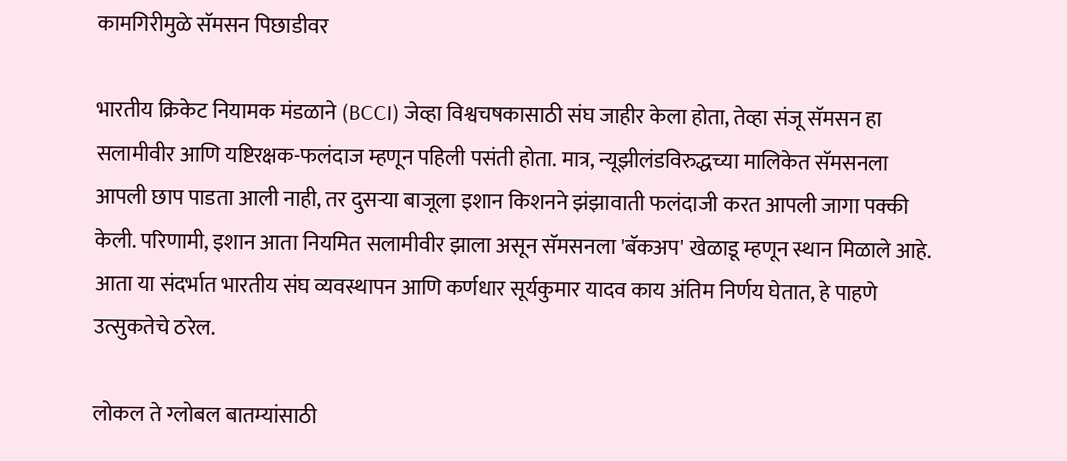कामगिरीमुळे सॅमसन पिछाडीवर

भारतीय क्रिकेट नियामक मंडळाने (BCCI) जेव्हा विश्वचषकासाठी संघ जाहीर केला होता, तेव्हा संजू सॅमसन हा सलामीवीर आणि यष्टिरक्षक-फलंदाज म्हणून पहिली पसंती होता. मात्र, न्यूझीलंडविरुद्धच्या मालिकेत सॅमसनला आपली छाप पाडता आली नाही, तर दुसऱ्या बाजूला इशान किशनने झंझावाती फलंदाजी करत आपली जागा पक्की केली. परिणामी, इशान आता नियमित सलामीवीर झाला असून सॅमसनला 'बॅकअप' खेळाडू म्हणून स्थान मिळाले आहे. आता या संदर्भात भारतीय संघ व्यवस्थापन आणि कर्णधार सूर्यकुमार यादव काय अंतिम निर्णय घेतात, हे पाहणे उत्सुकतेचे ठरेल.

लोकल ते ग्लोबल बातम्यांसाठी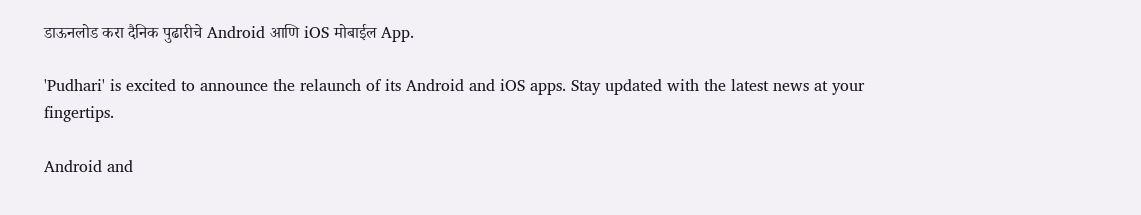डाऊनलोड करा दैनिक पुढारीचे Android आणि iOS मोबाईल App.

'Pudhari' is excited to announce the relaunch of its Android and iOS apps. Stay updated with the latest news at your fingertips.

Android and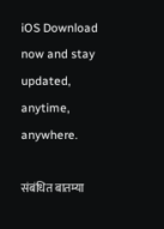iOS Download now and stay updated, anytime, anywhere.

संबंधित बातम्या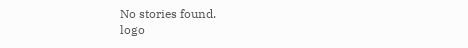No stories found.
logo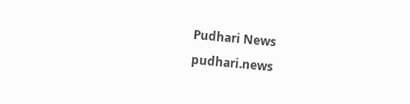Pudhari News
pudhari.news